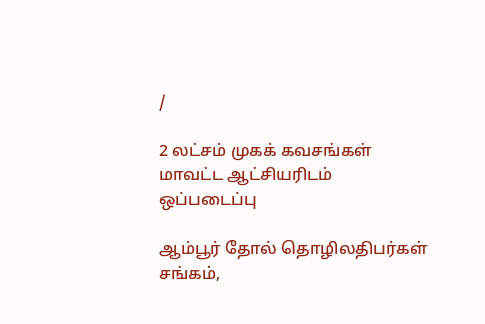/

2 லட்சம் முகக் கவசங்கள் மாவட்ட ஆட்சியரிடம் ஒப்படைப்பு

ஆம்பூர் தோல் தொழிலதிபர்கள் சங்கம்,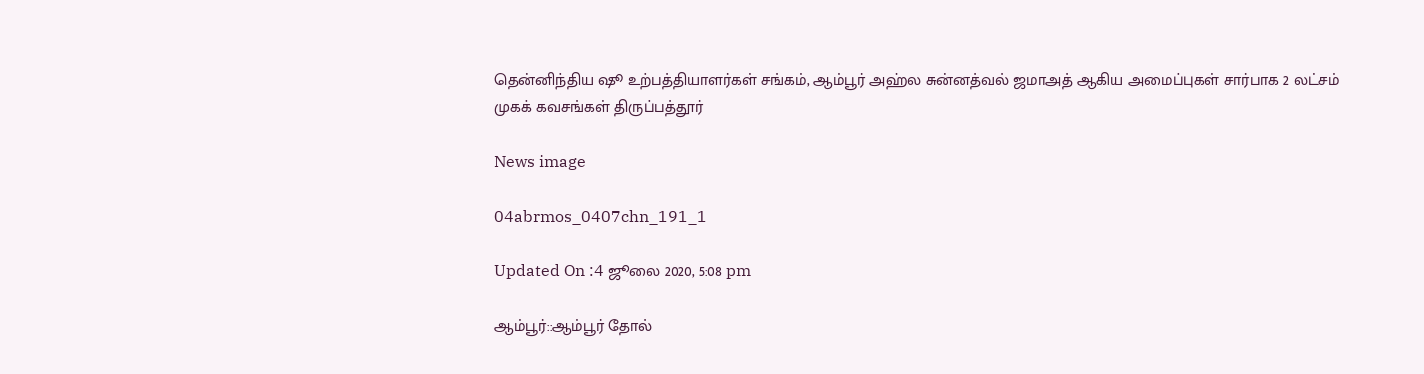தென்னிந்திய ஷூ உற்பத்தியாளர்கள் சங்கம், ஆம்பூர் அஹ்ல சுன்னத்வல் ஜமாஅத் ஆகிய அமைப்புகள் சார்பாக 2 லட்சம் முகக் கவசங்கள் திருப்பத்தூர்

News image

04abrmos_0407chn_191_1

Updated On :4 ஜூலை 2020, 5:08 pm

ஆம்பூர்::ஆம்பூர் தோல்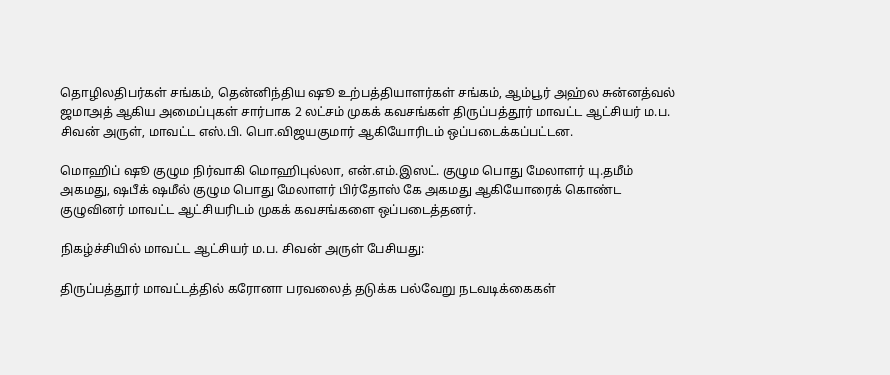தொழிலதிபர்கள் சங்கம், தென்னிந்திய ஷூ உற்பத்தியாளர்கள் சங்கம், ஆம்பூர் அஹ்ல சுன்னத்வல் ஜமாஅத் ஆகிய அமைப்புகள் சார்பாக 2 லட்சம் முகக் கவசங்கள் திருப்பத்தூர் மாவட்ட ஆட்சியர் ம.ப. சிவன் அருள், மாவட்ட எஸ்.பி. பொ.விஜயகுமார் ஆகியோரிடம் ஒப்படைக்கப்பட்டன.

மொஹிப் ஷூ குழும நிர்வாகி மொஹிபுல்லா, என்.எம்.இஸட். குழும பொது மேலாளர் யு.தமீம் அகமது, ஷபீக் ஷமீல் குழும பொது மேலாளர் பிர்தோஸ் கே அகமது ஆகியோரைக் கொண்ட குழுவினர் மாவட்ட ஆட்சியரிடம் முகக் கவசங்களை ஒப்படைத்தனர்.

நிகழ்ச்சியில் மாவட்ட ஆட்சியர் ம.ப. சிவன் அருள் பேசியது:

திருப்பத்தூர் மாவட்டத்தில் கரோனா பரவலைத் தடுக்க பல்வேறு நடவடிக்கைகள்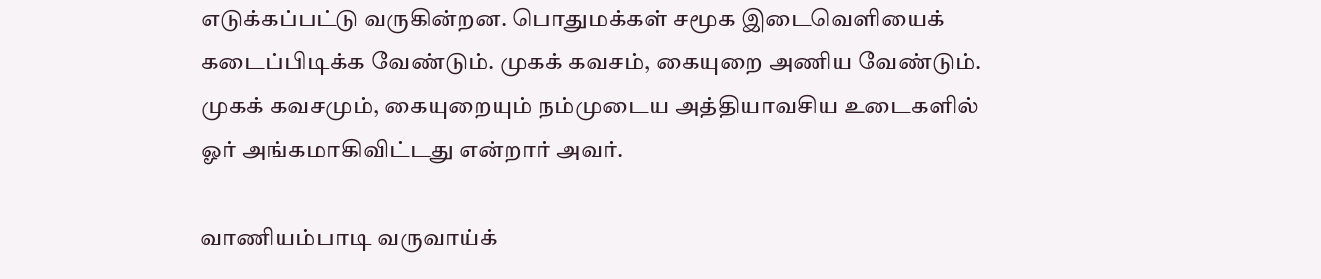எடுக்கப்பட்டு வருகின்றன. பொதுமக்கள் சமூக இடைவெளியைக் கடைப்பிடிக்க வேண்டும். முகக் கவசம், கையுறை அணிய வேண்டும். முகக் கவசமும், கையுறையும் நம்முடைய அத்தியாவசிய உடைகளில் ஓர் அங்கமாகிவிட்டது என்றார் அவர்.

வாணியம்பாடி வருவாய்க்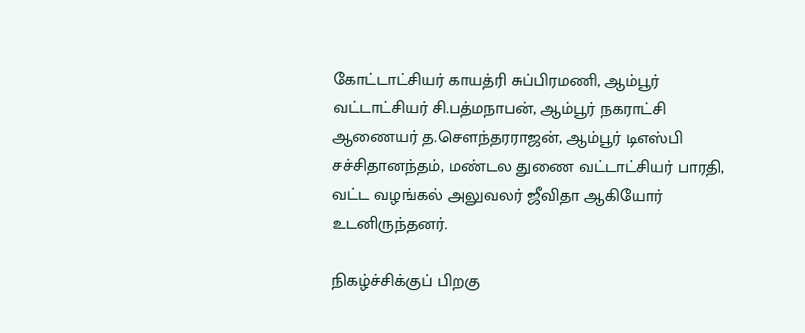கோட்டாட்சியர் காயத்ரி சுப்பிரமணி, ஆம்பூர் வட்டாட்சியர் சி.பத்மநாபன், ஆம்பூர் நகராட்சி ஆணையர் த.செளந்தரராஜன், ஆம்பூர் டிஎஸ்பி சச்சிதானந்தம், மண்டல துணை வட்டாட்சியர் பாரதி, வட்ட வழங்கல் அலுவலர் ஜீவிதா ஆகியோர் உடனிருந்தனர்.

நிகழ்ச்சிக்குப் பிறகு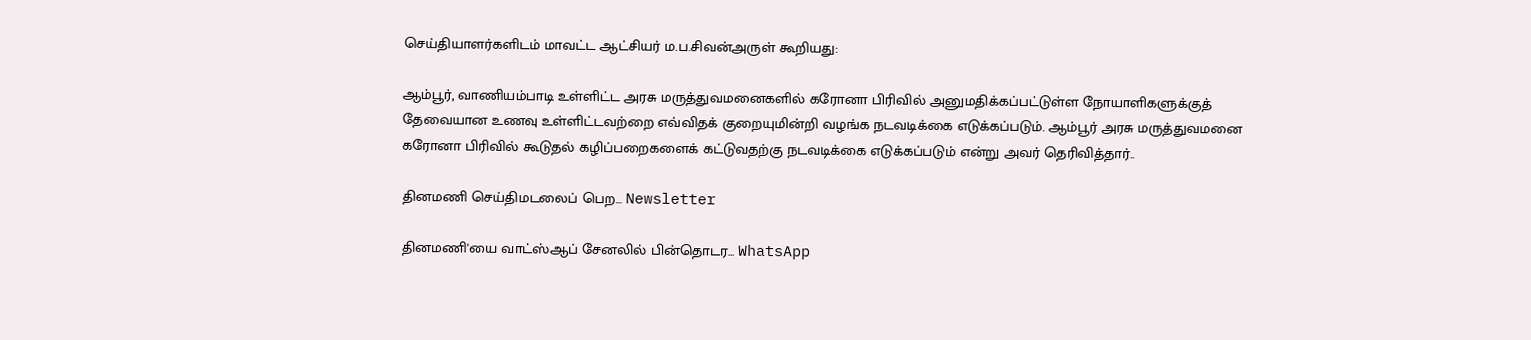செய்தியாளர்களிடம் மாவட்ட ஆட்சியர் ம.ப.சிவன்அருள் கூறியது:

ஆம்பூர், வாணியம்பாடி உள்ளிட்ட அரசு மருத்துவமனைகளில் கரோனா பிரிவில் அனுமதிக்கப்பட்டுள்ள நோயாளிகளுக்குத் தேவையான உணவு உள்ளிட்டவற்றை எவ்விதக் குறையுமின்றி வழங்க நடவடிக்கை எடுக்கப்படும். ஆம்பூர் அரசு மருத்துவமனை கரோனா பிரிவில் கூடுதல் கழிப்பறைகளைக் கட்டுவதற்கு நடவடிக்கை எடுக்கப்படும் என்று அவர் தெரிவித்தார்..

தினமணி செய்திமடலைப் பெற... Newsletter

தினமணி'யை வாட்ஸ்ஆப் சேனலில் பின்தொடர... WhatsApp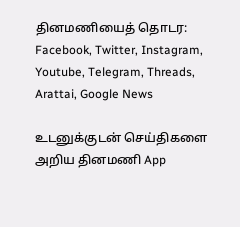தினமணியைத் தொடர: Facebook, Twitter, Instagram, Youtube, Telegram, Threads, Arattai, Google News

உடனுக்குடன் செய்திகளை அறிய தினமணி App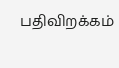பதிவிறக்கம்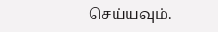செய்யவும்.